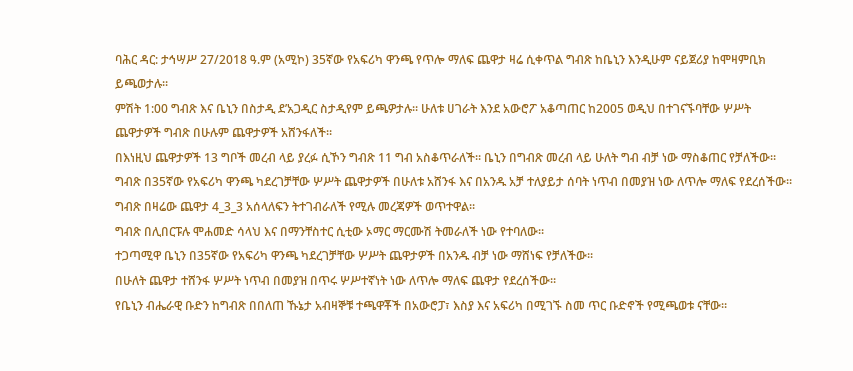ባሕር ዳር: ታኅሣሥ 27/2018 ዓ.ም (አሚኮ) 35ኛው የአፍሪካ ዋንጫ የጥሎ ማለፍ ጨዋታ ዛሬ ሲቀጥል ግብጽ ከቤኒን እንዲሁም ናይጀሪያ ከሞዛምቢክ ይጫወታሉ።
ምሽት 1:00 ግብጽ እና ቤኒን በስታዲ ደ’አጋዲር ስታዲየም ይጫዎታሉ። ሁለቱ ሀገራት እንደ አውሮፖ አቆጣጠር ከ2005 ወዲህ በተገናኙባቸው ሦሥት ጨዋታዎች ግብጽ በሁሉም ጨዋታዎች አሸንፋለች።
በእነዚህ ጨዋታዎች 13 ግቦች መረብ ላይ ያረፉ ሲኾን ግብጽ 11 ግብ አስቆጥራለች። ቤኒን በግብጽ መረብ ላይ ሁለት ግብ ብቻ ነው ማስቆጠር የቻለችው።
ግብጽ በ35ኛው የአፍሪካ ዋንጫ ካደረገቻቸው ሦሥት ጨዋታዎች በሁለቱ አሸንፋ እና በአንዱ አቻ ተለያይታ ሰባት ነጥብ በመያዝ ነው ለጥሎ ማለፍ የደረሰችው።
ግብጽ በዛሬው ጨዋታ 4_3_3 አሰላለፍን ትተገብራለች የሚሉ መረጃዎች ወጥተዋል።
ግብጽ በሊበርፑሉ ሞሐመድ ሳላህ እና በማንቸስተር ሲቲው ኦማር ማርሙሽ ትመራለች ነው የተባለው።
ተጋጣሚዋ ቤኒን በ35ኛው የአፍሪካ ዋንጫ ካደረገቻቸው ሦሥት ጨዋታዎች በአንዱ ብቻ ነው ማሸነፍ የቻለችው።
በሁለት ጨዋታ ተሸንፋ ሦሥት ነጥብ በመያዝ በጥሩ ሦሥተኛነት ነው ለጥሎ ማለፍ ጨዋታ የደረሰችው።
የቤኒን ብሔራዊ ቡድን ከግብጽ በበለጠ ኹኔታ አብዛኞቹ ተጫዋቾች በአውሮፓ፣ እስያ እና አፍሪካ በሚገኙ ስመ ጥር ቡድኖች የሚጫወቱ ናቸው።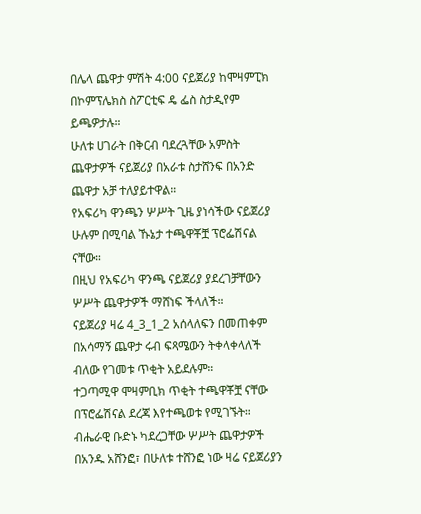በሌላ ጨዋታ ምሽት 4:00 ናይጀሪያ ከሞዛምፒክ በኮምፕሌክስ ስፖርቲፍ ዴ ፌስ ስታዲየም ይጫዎታሉ።
ሁለቱ ሀገራት በቅርብ ባደረጓቸው አምስት ጨዋታዎች ናይጀሪያ በአራቱ ስታሸንፍ በአንድ ጨዋታ አቻ ተለያይተዋል።
የአፍሪካ ዋንጫን ሦሥት ጊዜ ያነሳችው ናይጀሪያ ሁሉም በሚባል ኹኔታ ተጫዋቾቿ ፕሮፌሽናል ናቸው።
በዚህ የአፍሪካ ዋንጫ ናይጀሪያ ያደረገቻቸውን ሦሥት ጨዋታዎች ማሸነፍ ችላለች።
ናይጀሪያ ዛሬ 4_3_1_2 አሰላለፍን በመጠቀም በአሳማኝ ጨዋታ ሩብ ፍጻሜውን ትቀላቀላለች ብለው የገመቱ ጥቂት አይደሉም።
ተጋጣሚዋ ሞዛምቢክ ጥቂት ተጫዋቾቿ ናቸው በፕሮፌሽናል ደረጃ እየተጫወቱ የሚገኙት።
ብሔራዊ ቡድኑ ካደረጋቸው ሦሥት ጨዋታዎች በአንዱ አሸንፎ፣ በሁለቱ ተሸንፎ ነው ዛሬ ናይጀሪያን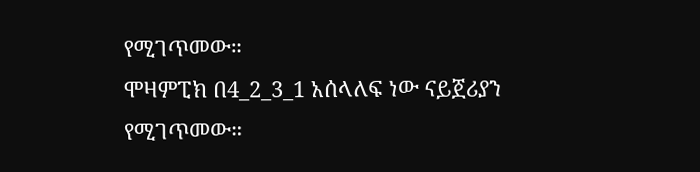የሚገጥመው።
ሞዛምፒክ በ4_2_3_1 አሰላለፍ ነው ናይጀሪያን የሚገጥመው።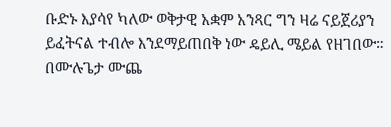ቡድኑ እያሳየ ካለው ወቅታዊ አቋም አንጻር ግን ዛሬ ናይጀሪያን ይፈትናል ተብሎ እንደማይጠበቅ ነው ዴይሊ ሜይል የዘገበው።
በሙሉጌታ ሙጨ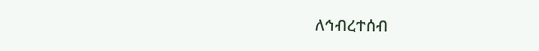ለኅብረተሰብ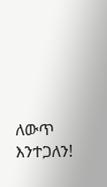ለውጥ እንተጋለን!